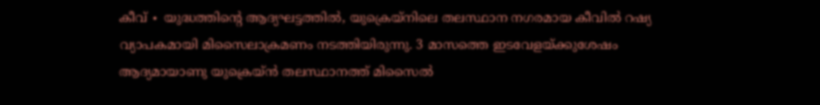കീവ് ∙ യുദ്ധത്തിന്റെ ആദ്യഘട്ടത്തിൽ, യുക്രെയ്നിലെ തലസ്ഥാന നഗരമായ കീവിൽ റഷ്യ വ്യാപകമായി മിസൈലാക്രമണം നടത്തിയിരുന്നു. 3 മാസത്തെ ഇടവേളയ്ക്കുശേഷം ആദ്യമായാണു യുക്രെയ്ൻ തലസ്ഥാനത്ത് മിസൈൽ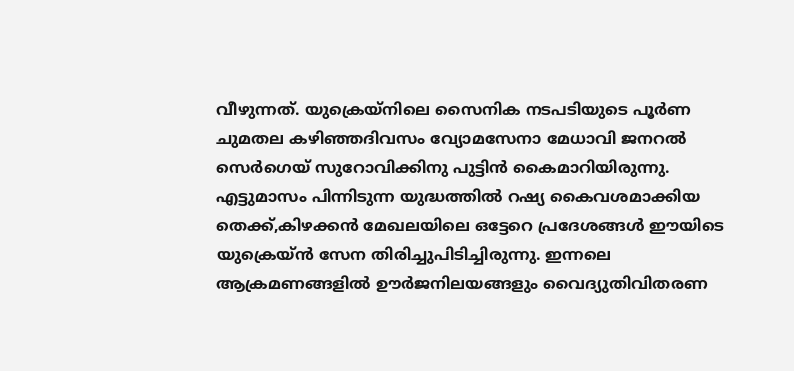വീഴുന്നത്. യുക്രെയ്നിലെ സൈനിക നടപടിയുടെ പൂർണ ചുമതല കഴിഞ്ഞദിവസം വ്യോമസേനാ മേധാവി ജനറൽ സെർഗെയ് സുറോവിക്കിനു പുട്ടിൻ കൈമാറിയിരുന്നു. എട്ടുമാസം പിന്നിടുന്ന യുദ്ധത്തിൽ റഷ്യ കൈവശമാക്കിയ തെക്ക്,കിഴക്കൻ മേഖലയിലെ ഒട്ടേറെ പ്രദേശങ്ങൾ ഈയിടെ യുക്രെയ്ൻ സേന തിരിച്ചുപിടിച്ചിരുന്നു. ഇന്നലെ ആക്രമണങ്ങളിൽ ഊർജനിലയങ്ങളും വൈദ്യുതിവിതരണ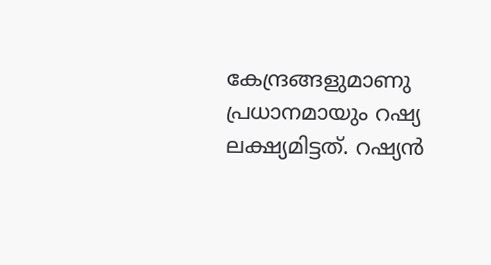കേന്ദ്രങ്ങളുമാണു പ്രധാനമായും റഷ്യ ലക്ഷ്യമിട്ടത്. റഷ്യൻ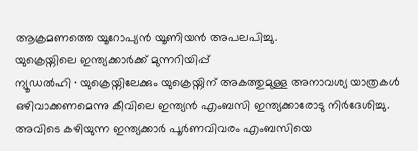ആക്രമണത്തെ യൂറോപ്യൻ യൂണിയൻ അപലപിച്ചു.
യുക്രെയ്നിലെ ഇന്ത്യക്കാർക്ക് മുന്നറിയിപ്പ്
ന്യൂഡൽഹി ∙ യുക്രെയ്നിലേക്കും യുക്രെയ്നിന് അകത്തുമുള്ള അനാവശ്യ യാത്രകൾ ഒഴിവാക്കണമെന്നു കീവിലെ ഇന്ത്യൻ എംബസി ഇന്ത്യക്കാരോടു നിർദേശിച്ചു. അവിടെ കഴിയുന്ന ഇന്ത്യക്കാർ പൂർണവിവരം എംബസിയെ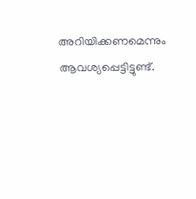അറിയിക്കണമെന്നും ആവശ്യപ്പെട്ടിട്ടുണ്ട്.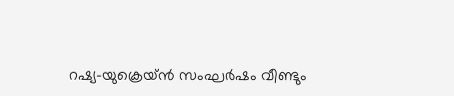റഷ്യ–യുക്രെയ്ൻ സംഘർഷം വീണ്ടും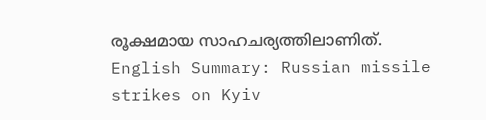രൂക്ഷമായ സാഹചര്യത്തിലാണിത്.
English Summary: Russian missile strikes on Kyiv